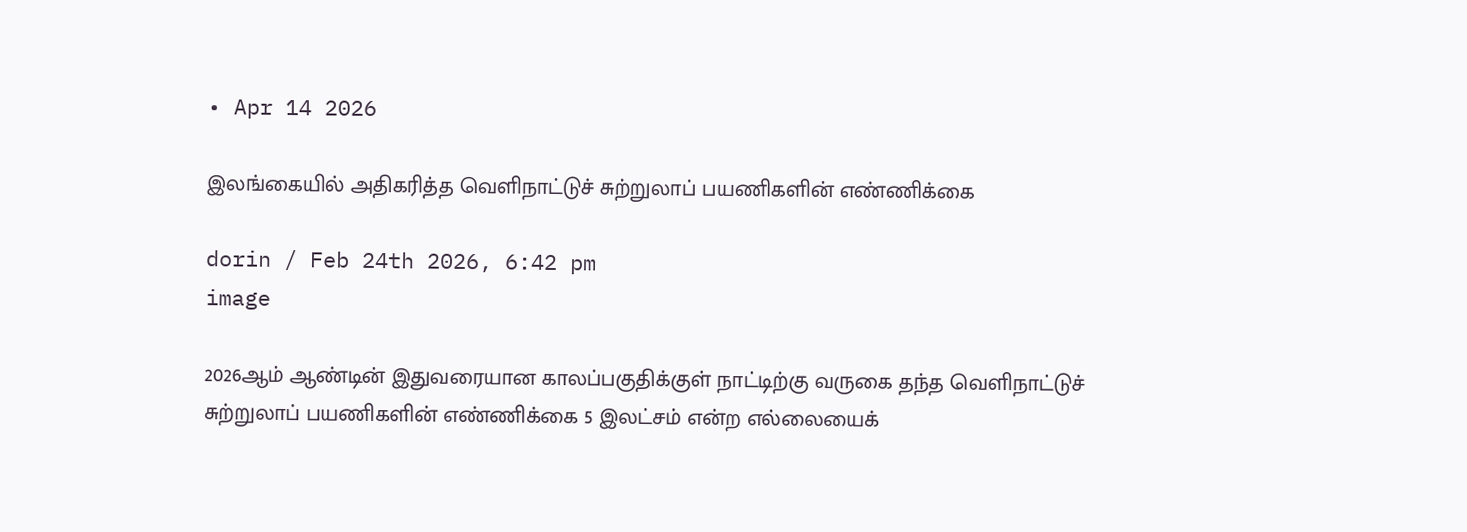• Apr 14 2026

இலங்கையில் அதிகரித்த வெளிநாட்டுச் சுற்றுலாப் பயணிகளின் எண்ணிக்கை

dorin / Feb 24th 2026, 6:42 pm
image

2026ஆம் ஆண்டின் இதுவரையான காலப்பகுதிக்குள் நாட்டிற்கு வருகை தந்த வெளிநாட்டுச் சுற்றுலாப் பயணிகளின் எண்ணிக்கை 5 இலட்சம் என்ற எல்லையைக்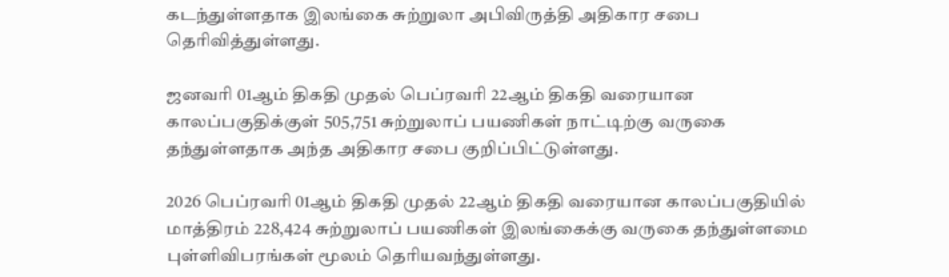கடந்துள்ளதாக இலங்கை சுற்றுலா அபிவிருத்தி அதிகார சபை தெரிவித்துள்ளது.

ஜனவரி 01ஆம் திகதி முதல் பெப்ரவரி 22ஆம் திகதி வரையான காலப்பகுதிக்குள் 505,751 சுற்றுலாப் பயணிகள் நாட்டிற்கு வருகை தந்துள்ளதாக அந்த அதிகார சபை குறிப்பிட்டுள்ளது.

2026 பெப்ரவரி 01ஆம் திகதி முதல் 22ஆம் திகதி வரையான காலப்பகுதியில் மாத்திரம் 228,424 சுற்றுலாப் பயணிகள் இலங்கைக்கு வருகை தந்துள்ளமை புள்ளிவிபரங்கள் மூலம் தெரியவந்துள்ளது.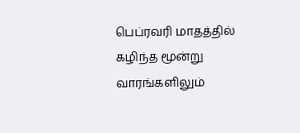பெப்ரவரி மாதத்தில் கழிந்த மூன்று வாரங்களிலும்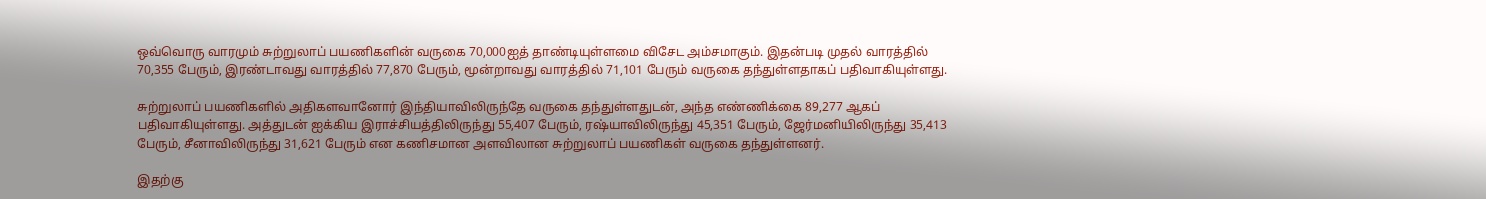ஒவ்வொரு வாரமும் சுற்றுலாப் பயணிகளின் வருகை 70,000ஐத் தாண்டியுள்ளமை விசேட அம்சமாகும். இதன்படி முதல் வாரத்தில் 70,355 பேரும், இரண்டாவது வாரத்தில் 77,870 பேரும், மூன்றாவது வாரத்தில் 71,101 பேரும் வருகை தந்துள்ளதாகப் பதிவாகியுள்ளது.

சுற்றுலாப் பயணிகளில் அதிகளவானோர் இந்தியாவிலிருந்தே வருகை தந்துள்ளதுடன், அந்த எண்ணிக்கை 89,277 ஆகப் பதிவாகியுள்ளது. அத்துடன் ஐக்கிய இராச்சியத்திலிருந்து 55,407 பேரும், ரஷ்யாவிலிருந்து 45,351 பேரும், ஜேர்மனியிலிருந்து 35,413 பேரும், சீனாவிலிருந்து 31,621 பேரும் என கணிசமான அளவிலான சுற்றுலாப் பயணிகள் வருகை தந்துள்ளனர்.

இதற்கு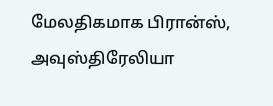மேலதிகமாக பிரான்ஸ், அவுஸ்திரேலியா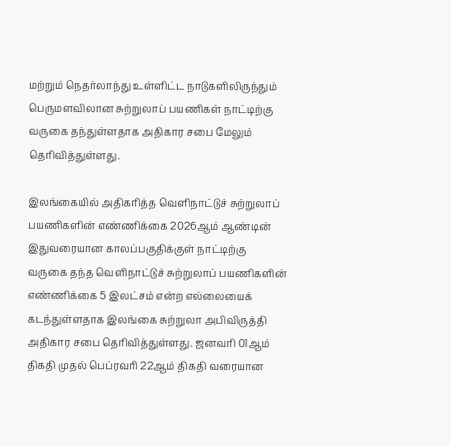மற்றும் நெதர்லாந்து உள்ளிட்ட நாடுகளிலிருந்தும் பெருமளவிலான சுற்றுலாப் பயணிகள் நாட்டிற்கு வருகை தந்துள்ளதாக அதிகார சபை மேலும் தெரிவித்துள்ளது.

இலங்கையில் அதிகரித்த வெளிநாட்டுச் சுற்றுலாப் பயணிகளின் எண்ணிக்கை 2026ஆம் ஆண்டின் இதுவரையான காலப்பகுதிக்குள் நாட்டிற்கு வருகை தந்த வெளிநாட்டுச் சுற்றுலாப் பயணிகளின் எண்ணிக்கை 5 இலட்சம் என்ற எல்லையைக் கடந்துள்ளதாக இலங்கை சுற்றுலா அபிவிருத்தி அதிகார சபை தெரிவித்துள்ளது. ஜனவரி 01ஆம் திகதி முதல் பெப்ரவரி 22ஆம் திகதி வரையான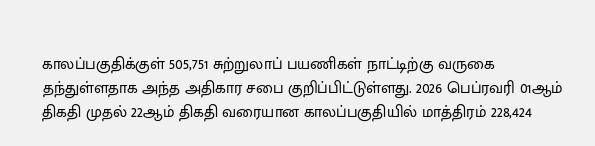காலப்பகுதிக்குள் 505,751 சுற்றுலாப் பயணிகள் நாட்டிற்கு வருகை தந்துள்ளதாக அந்த அதிகார சபை குறிப்பிட்டுள்ளது. 2026 பெப்ரவரி 01ஆம் திகதி முதல் 22ஆம் திகதி வரையான காலப்பகுதியில் மாத்திரம் 228,424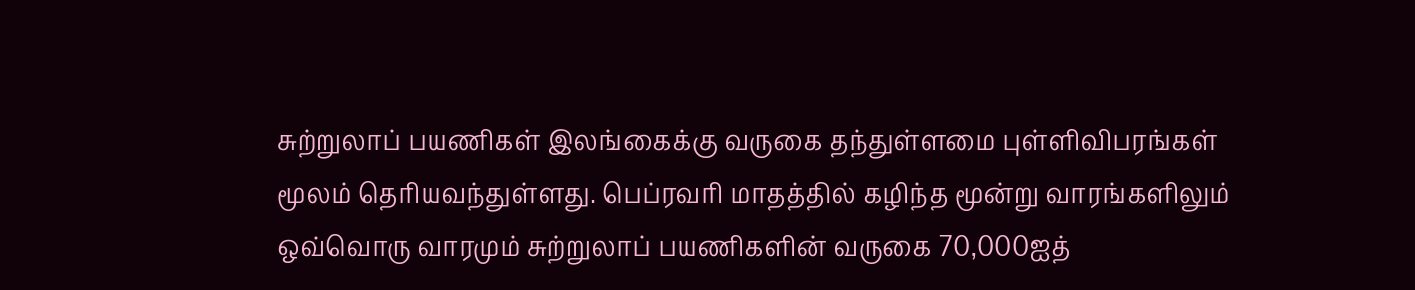சுற்றுலாப் பயணிகள் இலங்கைக்கு வருகை தந்துள்ளமை புள்ளிவிபரங்கள் மூலம் தெரியவந்துள்ளது. பெப்ரவரி மாதத்தில் கழிந்த மூன்று வாரங்களிலும் ஒவ்வொரு வாரமும் சுற்றுலாப் பயணிகளின் வருகை 70,000ஐத்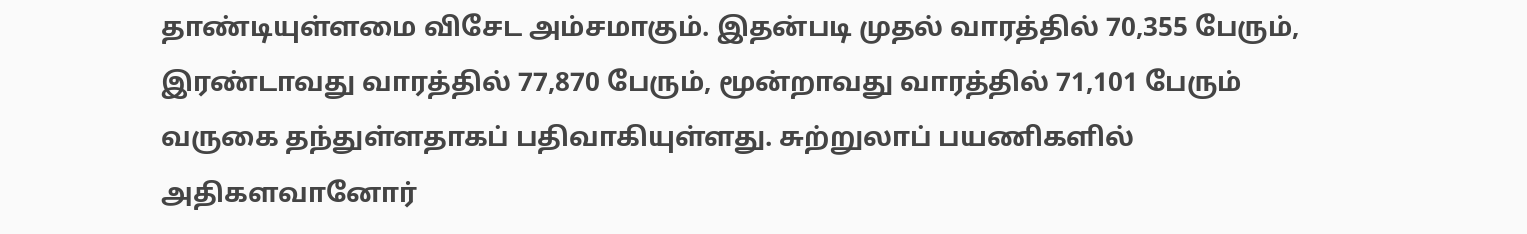தாண்டியுள்ளமை விசேட அம்சமாகும். இதன்படி முதல் வாரத்தில் 70,355 பேரும், இரண்டாவது வாரத்தில் 77,870 பேரும், மூன்றாவது வாரத்தில் 71,101 பேரும் வருகை தந்துள்ளதாகப் பதிவாகியுள்ளது. சுற்றுலாப் பயணிகளில் அதிகளவானோர்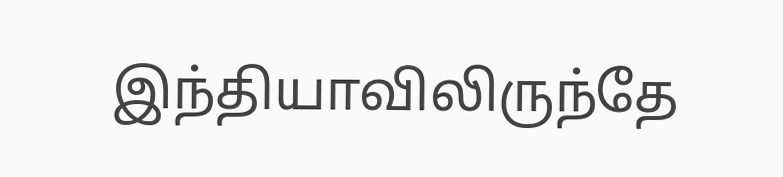இந்தியாவிலிருந்தே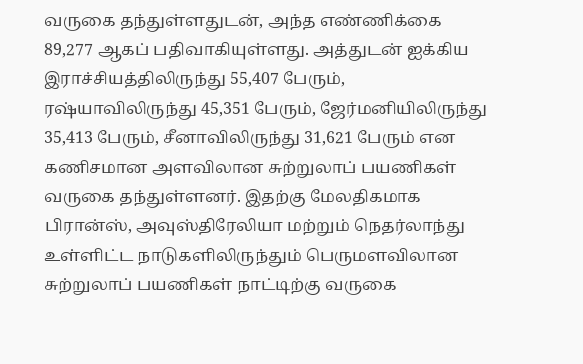வருகை தந்துள்ளதுடன், அந்த எண்ணிக்கை 89,277 ஆகப் பதிவாகியுள்ளது. அத்துடன் ஐக்கிய இராச்சியத்திலிருந்து 55,407 பேரும், ரஷ்யாவிலிருந்து 45,351 பேரும், ஜேர்மனியிலிருந்து 35,413 பேரும், சீனாவிலிருந்து 31,621 பேரும் என கணிசமான அளவிலான சுற்றுலாப் பயணிகள் வருகை தந்துள்ளனர். இதற்கு மேலதிகமாக பிரான்ஸ், அவுஸ்திரேலியா மற்றும் நெதர்லாந்து உள்ளிட்ட நாடுகளிலிருந்தும் பெருமளவிலான சுற்றுலாப் பயணிகள் நாட்டிற்கு வருகை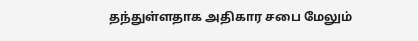தந்துள்ளதாக அதிகார சபை மேலும்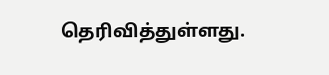தெரிவித்துள்ளது.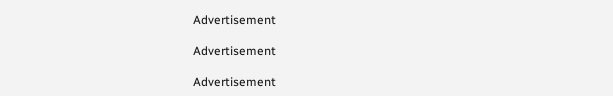Advertisement

Advertisement

Advertisement